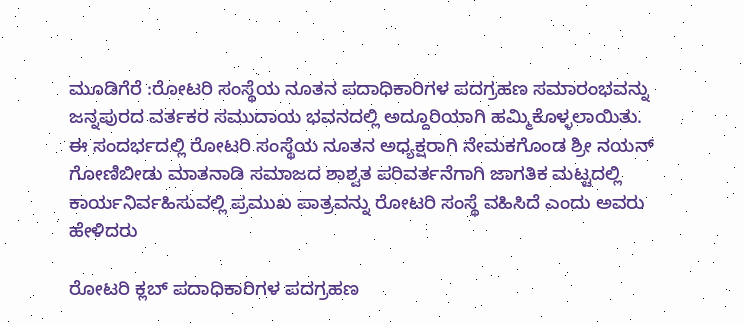ಮೂಡಿಗೆರೆ :ರೋಟರಿ ಸಂಸ್ಥೆಯ ನೂತನ ಪದಾಧಿಕಾರಿಗಳ ಪದಗ್ರಹಣ ಸಮಾರಂಭವನ್ನು ಜನ್ನಪುರದ ವರ್ತಕರ ಸಮುದಾಯ ಭವನದಲ್ಲಿ ಅದ್ದೂರಿಯಾಗಿ ಹಮ್ಮಿಕೊಳ್ಳಲಾಯಿತು.
ಈ ಸಂದರ್ಭದಲ್ಲಿ ರೋಟರಿ ಸಂಸ್ಥೆಯ ನೂತನ ಅಧ್ಯಕ್ಷರಾಗಿ ನೇಮಕಗೊಂಡ ಶ್ರೀ ನಯನ್ ಗೋಣಿಬೀಡು ಮಾತನಾಡಿ ಸಮಾಜದ ಶಾಶ್ವತ ಪರಿವರ್ತನೆಗಾಗಿ ಜಾಗತಿಕ ಮಟ್ಟದಲ್ಲಿ ಕಾರ್ಯನಿರ್ವಹಿಸುವಲ್ಲಿ ಪ್ರಮುಖ ಪಾತ್ರವನ್ನು ರೋಟರಿ ಸಂಸ್ಥೆ ವಹಿಸಿದೆ ಎಂದು ಅವರು ಹೇಳಿದರು

ರೋಟರಿ ಕ್ಲಬ್ ಪದಾಧಿಕಾರಿಗಳ ಪದಗ್ರಹಣ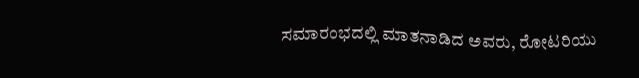ಸಮಾರಂಭದಲ್ಲಿ ಮಾತನಾಡಿದ ಅವರು, ರೋಟರಿಯು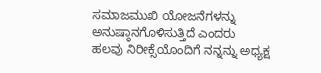ಸಮಾಜಮುಖಿ ಯೋಜನೆಗಳನ್ನು ಅನುಷ್ಠಾನಗೊಳಿಸುತ್ತಿದೆ ಎಂದರು
ಹಲವು ನಿರೀಕ್ಸೆಯೊಂದಿಗೆ ನನ್ನನ್ನು ಅಧ್ಯಕ್ಷ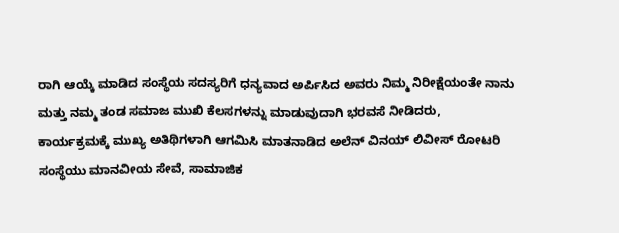ರಾಗಿ ಆಯ್ಕೆ ಮಾಡಿದ ಸಂಸ್ಥೆಯ ಸದಸ್ಯರಿಗೆ ಧನ್ಯವಾದ ಅರ್ಪಿಸಿದ ಅವರು ನಿಮ್ಮ ನಿರೀಕ್ಷೆಯಂತೇ ನಾನು ಮತ್ತು ನಮ್ಮ ತಂಡ ಸಮಾಜ ಮುಖಿ ಕೆಲಸಗಳನ್ನು ಮಾಡುವುದಾಗಿ ಭರವಸೆ ನೀಡಿದರು,
ಕಾರ್ಯಕ್ರಮಕ್ಕೆ ಮುಖ್ಯ ಅತಿಥಿಗಳಾಗಿ ಆಗಮಿಸಿ ಮಾತನಾಡಿದ ಅಲೆನ್ ವಿನಯ್ ಲಿವೀಸ್ ರೋಟರಿ ಸಂಸ್ಥೆಯು ಮಾನವೀಯ ಸೇವೆ, ಸಾಮಾಜಿಕ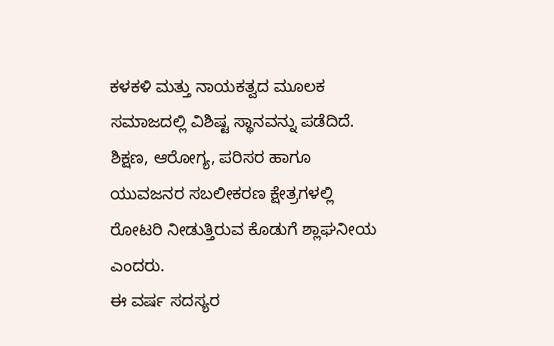ಕಳಕಳಿ ಮತ್ತು ನಾಯಕತ್ವದ ಮೂಲಕ ಸಮಾಜದಲ್ಲಿ ವಿಶಿಷ್ಟ ಸ್ಥಾನವನ್ನು ಪಡೆದಿದೆ. ಶಿಕ್ಷಣ, ಆರೋಗ್ಯ, ಪರಿಸರ ಹಾಗೂ ಯುವಜನರ ಸಬಲೀಕರಣ ಕ್ಷೇತ್ರಗಳಲ್ಲಿ ರೋಟರಿ ನೀಡುತ್ತಿರುವ ಕೊಡುಗೆ ಶ್ಲಾಘನೀಯ ಎಂದರು.
ಈ ವರ್ಷ ಸದಸ್ಯರ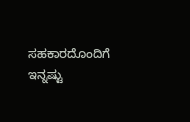ಸಹಕಾರದೊಂದಿಗೆ ಇನ್ನಷ್ಟು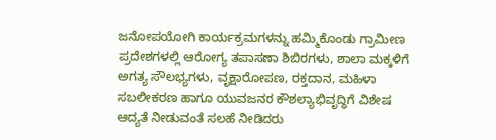ಜನೋಪಯೋಗಿ ಕಾರ್ಯಕ್ರಮಗಳನ್ನು ಹಮ್ಮಿಕೊಂಡು ಗ್ರಾಮೀಣ ಪ್ರದೇಶಗಳಲ್ಲಿ ಆರೋಗ್ಯ ತಪಾಸಣಾ ಶಿಬಿರಗಳು, ಶಾಲಾ ಮಕ್ಕಳಿಗೆ ಅಗತ್ಯ ಸೌಲಭ್ಯಗಳು, ವೃಕ್ಷಾರೋಪಣ, ರಕ್ತದಾನ, ಮಹಿಳಾ ಸಬಲೀಕರಣ ಹಾಗೂ ಯುವಜನರ ಕೌಶಲ್ಯಾಭಿವೃದ್ಧಿಗೆ ವಿಶೇಷ ಆದ್ಯತೆ ನೀಡುವಂತೆ ಸಲಹೆ ನೀಡಿದರು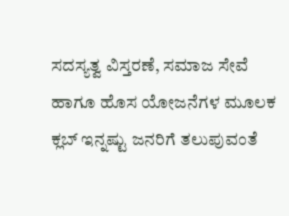ಸದಸ್ಯತ್ವ ವಿಸ್ತರಣೆ, ಸಮಾಜ ಸೇವೆ ಹಾಗೂ ಹೊಸ ಯೋಜನೆಗಳ ಮೂಲಕ ಕ್ಲಬ್ ಇನ್ನಷ್ಟು ಜನರಿಗೆ ತಲುಪುವಂತೆ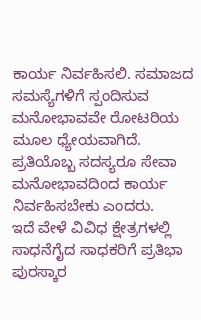ಕಾರ್ಯ ನಿರ್ವಹಿಸಲಿ. ಸಮಾಜದ ಸಮಸ್ಯೆಗಳಿಗೆ ಸ್ಪಂದಿಸುವ ಮನೋಭಾವವೇ ರೋಟರಿಯ ಮೂಲ ಧ್ಯೇಯವಾಗಿದೆ. ಪ್ರತಿಯೊಬ್ಬ ಸದಸ್ಯರೂ ಸೇವಾ ಮನೋಭಾವದಿಂದ ಕಾರ್ಯ ನಿರ್ವಹಿಸಬೇಕು ಎಂದರು.
ಇದೆ ವೇಳೆ ವಿವಿಧ ಕ್ಷೇತ್ರಗಳಲ್ಲಿ ಸಾಧನೆಗೈದ ಸಾಧಕರಿಗೆ ಪ್ರತಿಭಾ ಪುರಸ್ಕಾರ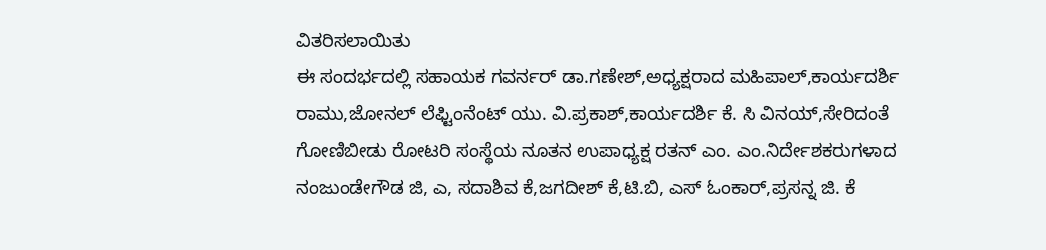ವಿತರಿಸಲಾಯಿತು
ಈ ಸಂದರ್ಭದಲ್ಲಿ ಸಹಾಯಕ ಗವರ್ನರ್ ಡಾ.ಗಣೇಶ್,ಅಧ್ಯಕ್ಷರಾದ ಮಹಿಪಾಲ್,ಕಾರ್ಯದರ್ಶಿ ರಾಮು,ಜೋನಲ್ ಲೆಫ್ಟಿಂನೆಂಟ್ ಯು. ವಿ.ಪ್ರಕಾಶ್,ಕಾರ್ಯದರ್ಶಿ ಕೆ. ಸಿ ವಿನಯ್,ಸೇರಿದಂತೆ ಗೋಣಿಬೀಡು ರೋಟರಿ ಸಂಸ್ಥೆಯ ನೂತನ ಉಪಾಧ್ಯಕ್ಷ ರತನ್ ಎಂ. ಎಂ.ನಿರ್ದೇಶಕರುಗಳಾದ ನಂಜುಂಡೇಗೌಡ ಜಿ, ಎ, ಸದಾಶಿವ ಕೆ,ಜಗದೀಶ್ ಕೆ,ಟಿ.ಬಿ, ಎಸ್ ಓಂಕಾರ್,ಪ್ರಸನ್ನ ಜಿ. ಕೆ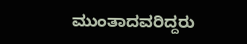ಮುಂತಾದವರಿದ್ದರು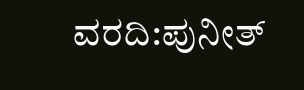ವರದಿ:ಪುನೀತ್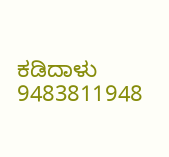ಕಡಿದಾಳು
9483811948